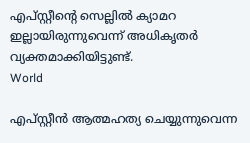എപ്സ്റ്റീന്റെ സെല്ലില്‍ ക്യാമറ ഇല്ലായിരുന്നുവെന്ന് അധികൃതര്‍ വ്യക്തമാക്കിയിട്ടുണ്ട്.
World

എപ്‌സ്റ്റീൻ ആത്മഹത്യ ചെയ്യുന്നുവെന്ന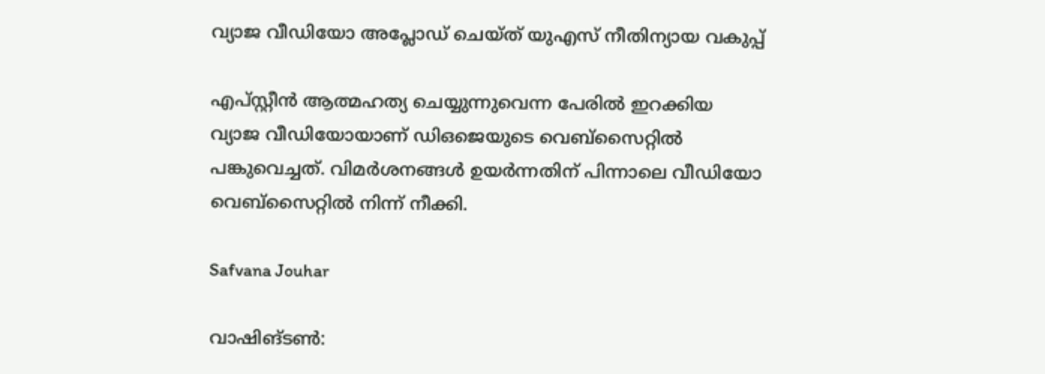വ്യാജ വീഡിയോ അപ്ലോഡ് ചെയ്ത് യുഎസ് നീതിന്യായ വകുപ്പ്

എപ്‌സ്റ്റീന്‍ ആത്മഹത്യ ചെയ്യുന്നുവെന്ന പേരില്‍ ഇറക്കിയ വ്യാജ വീഡിയോയാണ് ഡിഒജെയുടെ വെബ്‌സൈറ്റില്‍ പങ്കുവെച്ചത്. വിമര്‍ശനങ്ങള്‍ ഉയര്‍ന്നതിന് പിന്നാലെ വീഡിയോ വെബ്‌സൈറ്റില്‍ നിന്ന് നീക്കി.

Safvana Jouhar

വാഷിങ്ടണ്‍: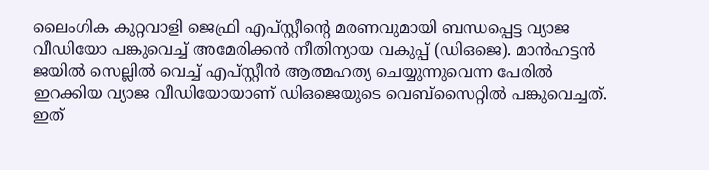ലൈംഗിക കുറ്റവാളി ജെഫ്രി എപ്സ്റ്റീന്റെ മരണവുമായി ബന്ധപ്പെട്ട വ്യാജ വീഡിയോ പങ്കുവെച്ച് അമേരിക്കന്‍ നീതിന്യായ വകുപ്പ് (ഡിഒജെ). മാന്‍ഹട്ടന്‍ ജയില്‍ സെല്ലില്‍ വെച്ച് എപ്‌സ്റ്റീന്‍ ആത്മഹത്യ ചെയ്യുന്നുവെന്ന പേരില്‍ ഇറക്കിയ വ്യാജ വീഡിയോയാണ് ഡിഒജെയുടെ വെബ്‌സൈറ്റില്‍ പങ്കുവെച്ചത്. ഇത്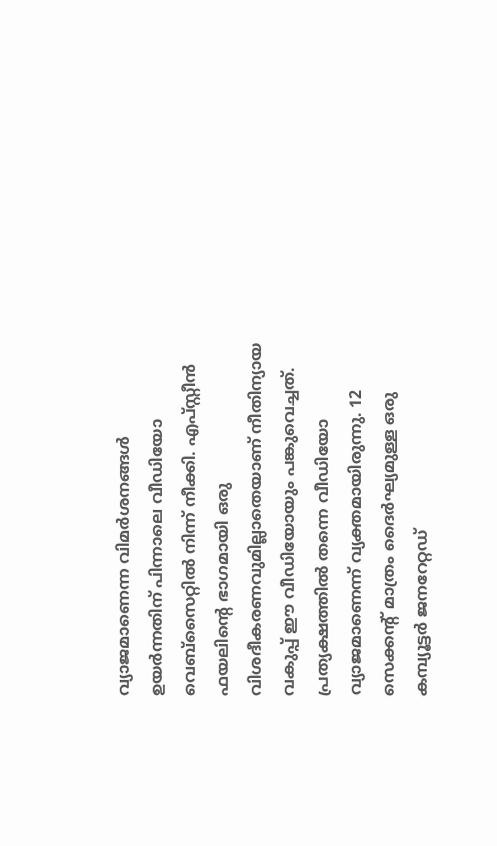വ്യാജമാണെന്ന വിമര്‍ശനങ്ങള്‍ ഉയര്‍ന്നതിന് പിന്നാലെ വീഡിയോ വെബ്‌സൈറ്റില്‍ നിന്ന് നീക്കി. എപ്സ്റ്റീന്‍ ഫയലിന്റെ ഭാഗമായി ഒരു വിശദീകരണവുമില്ലാതെയാണ് നീതിന്യായ വകുപ്പ് ഈ വീഡിയോയും പങ്കുവെച്ചത്. പ്രത്യക്ഷത്തില്‍ തന്നെ വീഡിയോ വ്യാജമാണെന്ന് വ്യക്തമായിരുന്നു. 12 സെക്കന്റ് മാത്രം ദൈര്‍ഘ്യമുള്ള ഒരു കമ്പ്യൂട്ടര്‍ ജനറേറ്റഡ്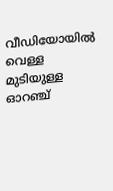വീഡിയോയില്‍ വെള്ള മുടിയുള്ള ഓറഞ്ച്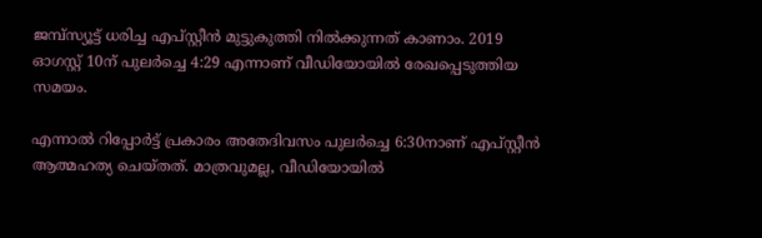ജമ്പ്‌സ്യൂട്ട് ധരിച്ച എപ്സ്റ്റീന്‍ മുട്ടുകുത്തി നില്‍ക്കുന്നത് കാണാം. 2019 ഓഗസ്റ്റ് 10ന് പുലര്‍ച്ചെ 4:29 എന്നാണ് വീഡിയോയില്‍ രേഖപ്പെടുത്തിയ സമയം.

എന്നാല്‍ റിപ്പോര്‍ട്ട് പ്രകാരം അതേദിവസം പുലര്‍ച്ചെ 6:30നാണ് എപ്സ്റ്റീന്‍ ആത്മഹത്യ ചെയ്തത്. മാത്രവുമല്ല, വീഡിയോയില്‍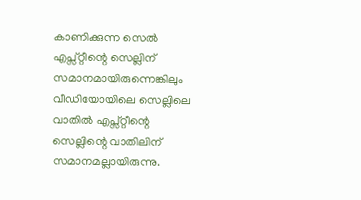കാണിക്കുന്ന സെല്‍ എപ്സ്റ്റീന്റെ സെല്ലിന് സമാനമായിരുന്നെങ്കിലും വീഡിയോയിലെ സെല്ലിലെ വാതില്‍ എപ്സ്റ്റീന്റെ സെല്ലിന്റെ വാതിലിന് സമാനമല്ലായിരുന്നു.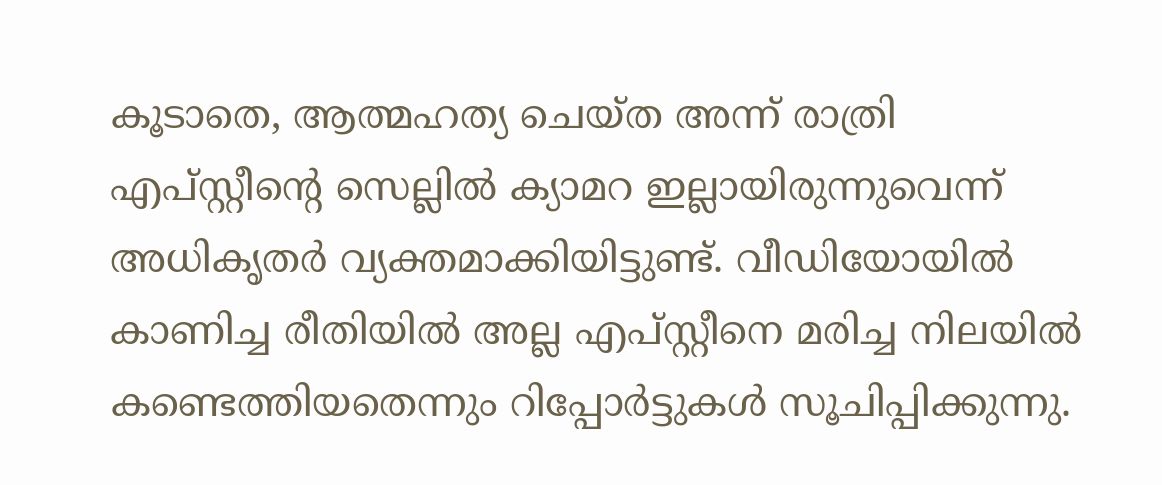കൂടാതെ, ആത്മഹത്യ ചെയ്ത അന്ന് രാത്രി എപ്സ്റ്റീന്റെ സെല്ലില്‍ ക്യാമറ ഇല്ലായിരുന്നുവെന്ന് അധികൃതര്‍ വ്യക്തമാക്കിയിട്ടുണ്ട്. വീഡിയോയില്‍ കാണിച്ച രീതിയില്‍ അല്ല എപ്സ്റ്റീനെ മരിച്ച നിലയില്‍ കണ്ടെത്തിയതെന്നും റിപ്പോര്‍ട്ടുകള്‍ സൂചിപ്പിക്കുന്നു.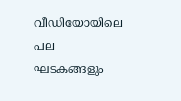വീഡിയോയിലെ പല ഘടകങ്ങളും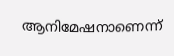ആനിമേഷനാണെന്ന്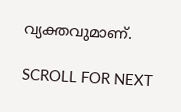വ്യക്തവുമാണ്.

SCROLL FOR NEXT